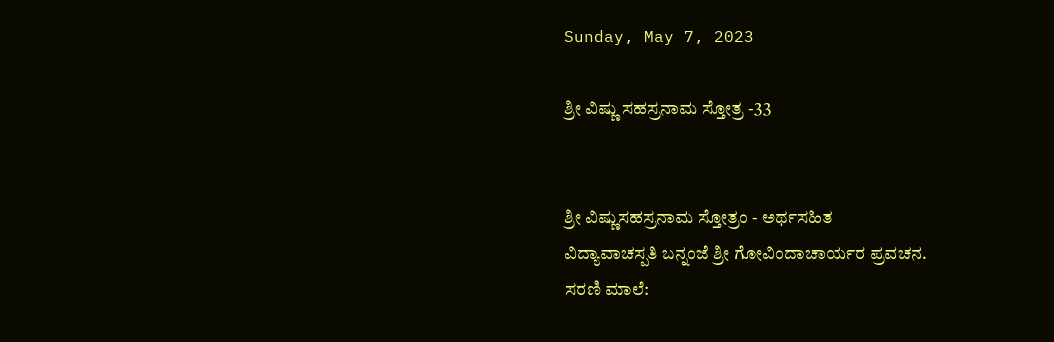Sunday, May 7, 2023

ಶ್ರೀ ವಿಷ್ಣು ಸಹಸ್ರನಾಮ ಸ್ತೋತ್ರ -33


ಶ್ರೀ ವಿಷ್ಣುಸಹಸ್ರನಾಮ ಸ್ತೋತ್ರಂ - ಅರ್ಥಸಹಿತ
ವಿದ್ಯಾವಾಚಸ್ಪತಿ ಬನ್ನಂಜೆ ಶ್ರೀ ಗೋವಿಂದಾಚಾರ್ಯರ ಪ್ರವಚನ.
ಸರಣಿ ಮಾಲೆ: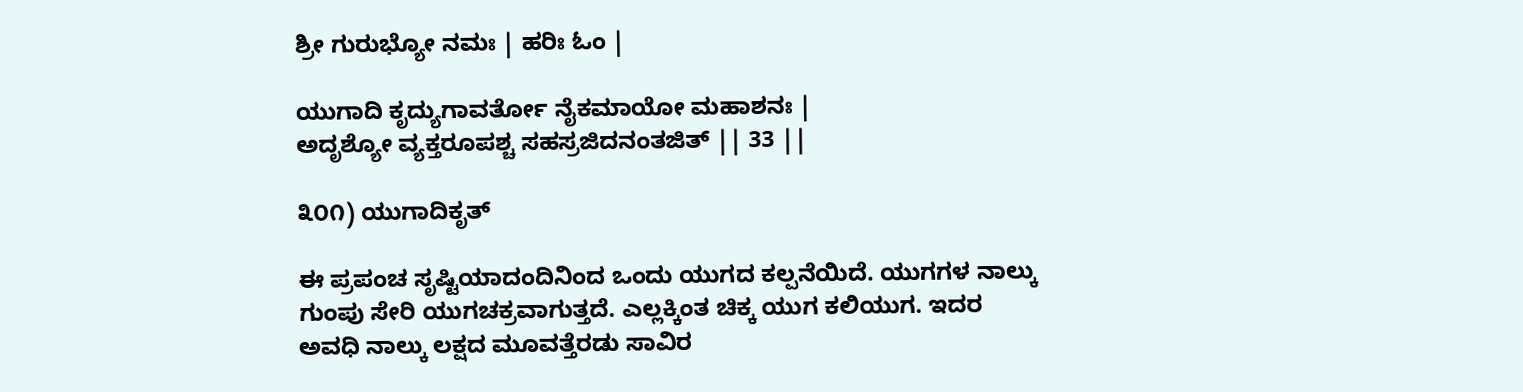ಶ್ರೀ ಗುರುಭ್ಯೋ ನಮಃ | ಹರಿಃ ಓಂ |

ಯುಗಾದಿ ಕೃದ್ಯುಗಾವರ್ತೋ ನೈಕಮಾಯೋ ಮಹಾಶನಃ |
ಅದೃಶ್ಯೋ ವ್ಯಕ್ತರೂಪಶ್ಚ ಸಹಸ್ರಜಿದನಂತಜಿತ್ || 33 ||

೩೦೧) ಯುಗಾದಿಕೃತ್

ಈ ಪ್ರಪಂಚ ಸೃಷ್ಟಿಯಾದಂದಿನಿಂದ ಒಂದು ಯುಗದ ಕಲ್ಪನೆಯಿದೆ. ಯುಗಗಳ ನಾಲ್ಕು ಗುಂಪು ಸೇರಿ ಯುಗಚಕ್ರವಾಗುತ್ತದೆ. ಎಲ್ಲಕ್ಕಿಂತ ಚಿಕ್ಕ ಯುಗ ಕಲಿಯುಗ. ಇದರ ಅವಧಿ ನಾಲ್ಕು ಲಕ್ಷದ ಮೂವತ್ತೆರಡು ಸಾವಿರ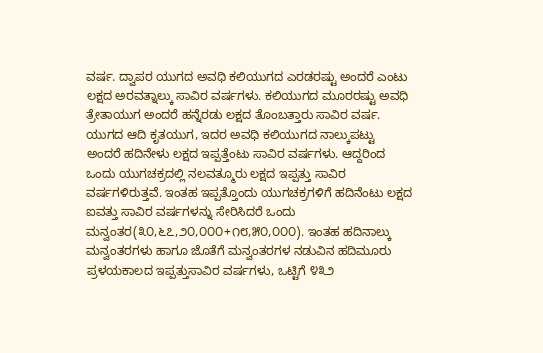ವರ್ಷ. ದ್ವಾಪರ ಯುಗದ ಅವಧಿ ಕಲಿಯುಗದ ಎರಡರಷ್ಟು ಅಂದರೆ ಎಂಟು ಲಕ್ಷದ ಅರವತ್ನಾಲ್ಕು ಸಾವಿರ ವರ್ಷಗಳು. ಕಲಿಯುಗದ ಮೂರರಷ್ಟು ಅವಧಿ ತ್ರೇತಾಯುಗ ಅಂದರೆ ಹನ್ನೆರಡು ಲಕ್ಷದ ತೊಂಬತ್ತಾರು ಸಾವಿರ ವರ್ಷ. ಯುಗದ ಆದಿ ಕೃತಯುಗ, ಇದರ ಅವಧಿ ಕಲಿಯುಗದ ನಾಲ್ಕುಪಟ್ಟು ಅಂದರೆ ಹದಿನೇಳು ಲಕ್ಷದ ಇಪ್ಪತ್ತೆಂಟು ಸಾವಿರ ವರ್ಷಗಳು. ಆದ್ದರಿಂದ ಒಂದು ಯುಗಚಕ್ರದಲ್ಲಿ ನಲವತ್ಮೂರು ಲಕ್ಷದ ಇಪ್ಪತ್ತು ಸಾವಿರ ವರ್ಷಗಳಿರುತ್ತವೆ. ಇಂತಹ ಇಪ್ಪತ್ತೊಂದು ಯುಗಚಕ್ರಗಳಿಗೆ ಹದಿನೆಂಟು ಲಕ್ಷದ ಐವತ್ತು ಸಾವಿರ ವರ್ಷಗಳನ್ನು ಸೇರಿಸಿದರೆ ಒಂದು ಮನ್ವಂತರ(೩೦,೬೭,೨೦,೦೦೦+೧೮,೫೦,೦೦೦). ಇಂತಹ ಹದಿನಾಲ್ಕು ಮನ್ವಂತರಗಳು ಹಾಗೂ ಜೊತೆಗೆ ಮನ್ವಂತರಗಳ ನಡುವಿನ ಹದಿಮೂರು ಪ್ರಳಯಕಾಲದ ಇಪ್ಪತ್ತುಸಾವಿರ ವರ್ಷಗಳು, ಒಟ್ಟಿಗೆ ೪೩೨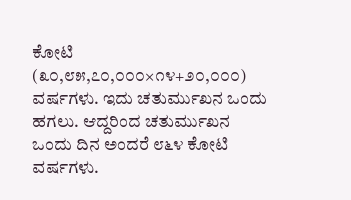ಕೋಟಿ (೩೦,೮೫,೭೦,೦೦೦×೧೪+೨೦,೦೦೦) ವರ್ಷಗಳು. ಇದು ಚತುರ್ಮುಖನ ಒಂದು ಹಗಲು. ಆದ್ದರಿಂದ ಚತುರ್ಮುಖನ ಒಂದು ದಿನ ಅಂದರೆ ೮೬೪ ಕೋಟಿ ವರ್ಷಗಳು.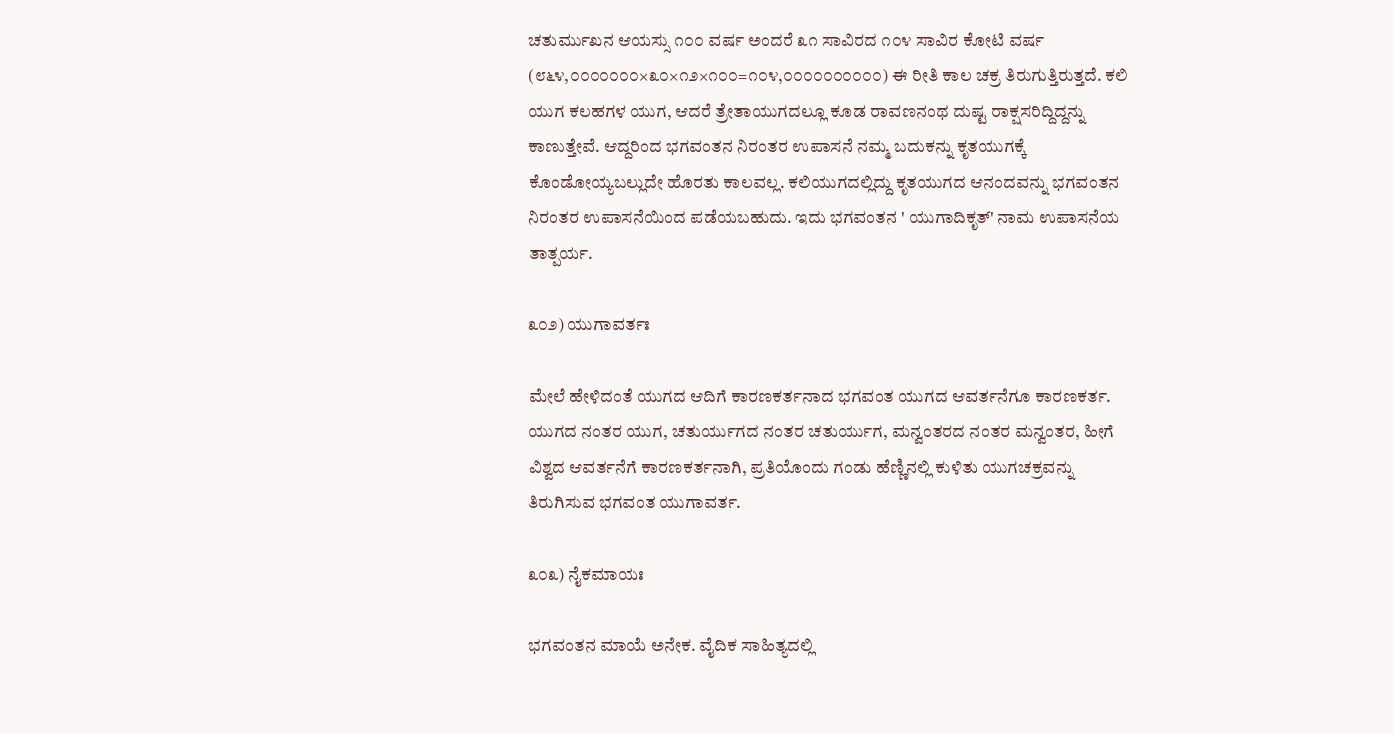ಚತುರ್ಮುಖನ ಆಯಸ್ಸು ೧೦೦ ವರ್ಷ ಅಂದರೆ ೩೧ ಸಾವಿರದ ೧೦೪ ಸಾವಿರ ಕೋಟಿ ವರ್ಷ (೮೬೪,೦೦೦೦೦೦೦×೩೦×೧೨×೧೦೦=೧೦೪,೦೦೦೦೦೦೦೦೦೦) ಈ ರೀತಿ ಕಾಲ ಚಕ್ರ ತಿರುಗುತ್ತಿರುತ್ತದೆ. ಕಲಿ ಯುಗ ಕಲಹಗಳ ಯುಗ, ಆದರೆ ತ್ರೇತಾಯುಗದಲ್ಲೂ ಕೂಡ ರಾವಣನಂಥ ದುಷ್ಟ ರಾಕ್ಷಸರಿದ್ದಿದ್ದನ್ನು ಕಾಣುತ್ತೇವೆ. ಆದ್ದರಿಂದ ಭಗವಂತನ ನಿರಂತರ ಉಪಾಸನೆ ನಮ್ಮ ಬದುಕನ್ನು ಕೃತಯುಗಕ್ಕೆ ಕೊಂಡೋಯ್ಯಬಲ್ಲುದೇ ಹೊರತು ಕಾಲವಲ್ಲ. ಕಲಿಯುಗದಲ್ಲಿದ್ದು ಕೃತಯುಗದ ಆನಂದವನ್ನು ಭಗವಂತನ ನಿರಂತರ ಉಪಾಸನೆಯಿಂದ ಪಡೆಯಬಹುದು. ಇದು ಭಗವಂತನ ' ಯುಗಾದಿಕೃತ್' ನಾಮ ಉಪಾಸನೆಯ ತಾತ್ಪರ್ಯ.

೩೦೨) ಯುಗಾವರ್ತಃ

ಮೇಲೆ ಹೇಳಿದಂತೆ ಯುಗದ ಆದಿಗೆ ಕಾರಣಕರ್ತನಾದ ಭಗವಂತ ಯುಗದ ಆವರ್ತನೆಗೂ ಕಾರಣಕರ್ತ. ಯುಗದ ನಂತರ ಯುಗ, ಚತುರ್ಯುಗದ ನಂತರ ಚತುರ್ಯುಗ, ಮನ್ವಂತರದ ನಂತರ ಮನ್ವಂತರ, ಹೀಗೆ ವಿಶ್ವದ ಆವರ್ತನೆಗೆ ಕಾರಣಕರ್ತನಾಗಿ, ಪ್ರತಿಯೊಂದು ಗಂಡು ಹೆಣ್ಣಿನಲ್ಲಿ ಕುಳಿತು ಯುಗಚಕ್ರವನ್ನು ತಿರುಗಿಸುವ ಭಗವಂತ ಯುಗಾವರ್ತ.

೩೦೩) ನೈಕಮಾಯಃ

ಭಗವಂತನ ಮಾಯೆ ಅನೇಕ. ವೈದಿಕ ಸಾಹಿತ್ಯದಲ್ಲಿ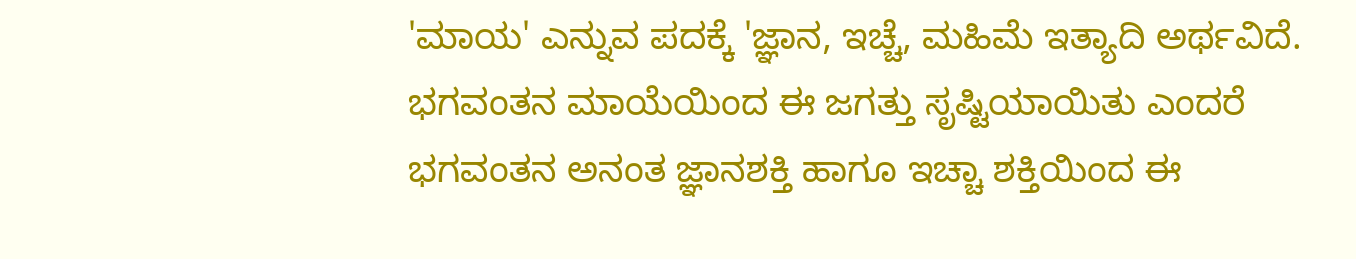'ಮಾಯ' ಎನ್ನುವ ಪದಕ್ಕೆ 'ಜ್ಞಾನ, ಇಚ್ಚೆ, ಮಹಿಮೆ ಇತ್ಯಾದಿ ಅರ್ಥವಿದೆ. ಭಗವಂತನ ಮಾಯೆಯಿಂದ ಈ ಜಗತ್ತು ಸೃಷ್ಟಿಯಾಯಿತು ಎಂದರೆ ಭಗವಂತನ ಅನಂತ ಜ್ಞಾನಶಕ್ತಿ ಹಾಗೂ ಇಚ್ಚಾ ಶಕ್ತಿಯಿಂದ ಈ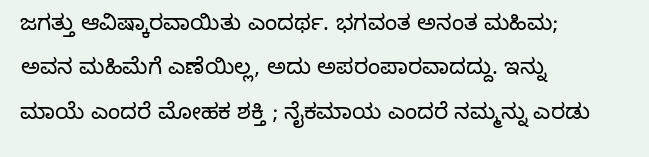ಜಗತ್ತು ಆವಿಷ್ಕಾರವಾಯಿತು ಎಂದರ್ಥ. ಭಗವಂತ ಅನಂತ ಮಹಿಮ; ಅವನ ಮಹಿಮೆಗೆ ಎಣೆಯಿಲ್ಲ, ಅದು ಅಪರಂಪಾರವಾದದ್ದು. ಇನ್ನು ಮಾಯೆ ಎಂದರೆ ಮೋಹಕ ಶಕ್ತಿ ; ನೈಕಮಾಯ ಎಂದರೆ ನಮ್ಮನ್ನು ಎರಡು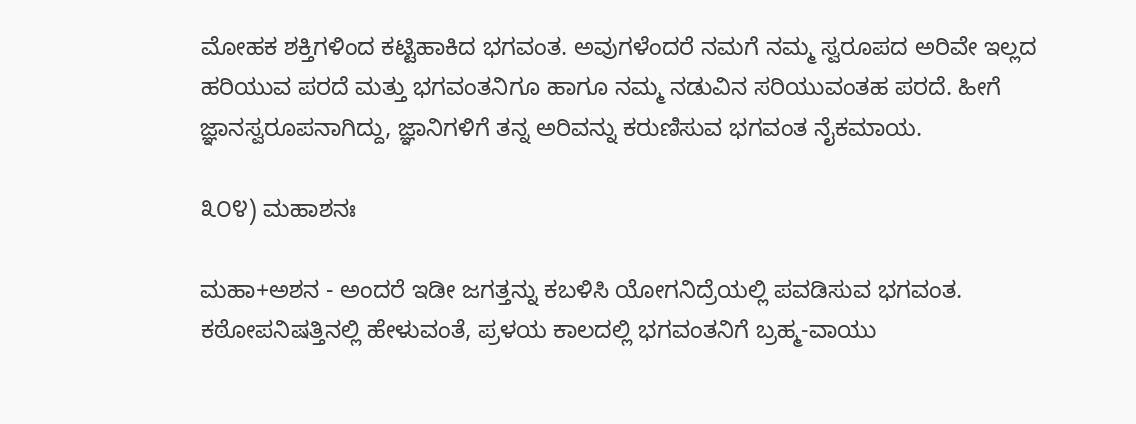ಮೋಹಕ ಶಕ್ತಿಗಳಿಂದ ಕಟ್ಟಿಹಾಕಿದ ಭಗವಂತ. ಅವುಗಳೆಂದರೆ ನಮಗೆ ನಮ್ಮ ಸ್ವರೂಪದ ಅರಿವೇ ಇಲ್ಲದ ಹರಿಯುವ ಪರದೆ ಮತ್ತು ಭಗವಂತನಿಗೂ ಹಾಗೂ ನಮ್ಮ ನಡುವಿನ ಸರಿಯುವಂತಹ ಪರದೆ. ಹೀಗೆ ಜ್ಞಾನಸ್ವರೂಪನಾಗಿದ್ದು, ಜ್ಞಾನಿಗಳಿಗೆ ತನ್ನ ಅರಿವನ್ನು ಕರುಣಿಸುವ ಭಗವಂತ ನೈಕಮಾಯ.

೩೦೪) ಮಹಾಶನಃ

ಮಹಾ+ಅಶನ - ಅಂದರೆ ಇಡೀ ಜಗತ್ತನ್ನು ಕಬಳಿಸಿ ಯೋಗನಿದ್ರೆಯಲ್ಲಿ ಪವಡಿಸುವ ಭಗವಂತ. ಕಠೋಪನಿಷತ್ತಿನಲ್ಲಿ ಹೇಳುವಂತೆ, ಪ್ರಳಯ ಕಾಲದಲ್ಲಿ ಭಗವಂತನಿಗೆ ಬ್ರಹ್ಮ-ವಾಯು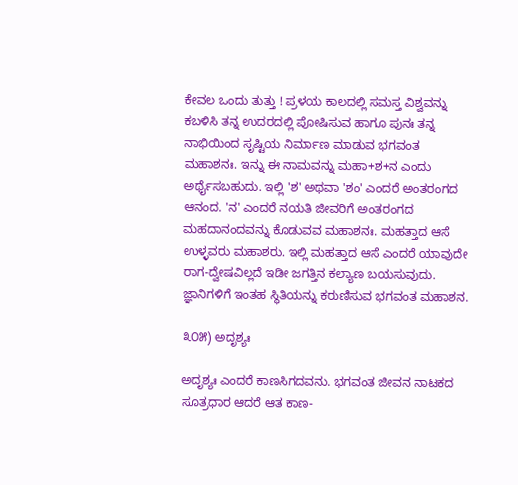ಕೇವಲ ಒಂದು ತುತ್ತು ! ಪ್ರಳಯ ಕಾಲದಲ್ಲಿ ಸಮಸ್ತ ವಿಶ್ವವನ್ನು ಕಬಳಿಸಿ ತನ್ನ ಉದರದಲ್ಲಿ ಪೋಷಿಸುವ ಹಾಗೂ ಪುನಃ ತನ್ನ ನಾಭಿಯಿಂದ ಸೃಷ್ಟಿಯ ನಿರ್ಮಾಣ ಮಾಡುವ ಭಗವಂತ ಮಹಾಶನಃ. ಇನ್ನು ಈ ನಾಮವನ್ನು ಮಹಾ+ಶ+ನ ಎಂದು ಅರ್ಥೈಸಬಹುದು. ಇಲ್ಲಿ 'ಶ' ಅಥವಾ 'ಶಂ' ಎಂದರೆ ಅಂತರಂಗದ ಆನಂದ. 'ನ' ಎಂದರೆ ನಯತಿ ಜೀವರಿಗೆ ಅಂತರಂಗದ ಮಹದಾನಂದವನ್ನು ಕೊಡುವವ ಮಹಾಶನಃ. ಮಹತ್ತಾದ ಆಸೆ ಉಳ್ಳವರು ಮಹಾಶರು. ಇಲ್ಲಿ ಮಹತ್ತಾದ ಆಸೆ ಎಂದರೆ ಯಾವುದೇ ರಾಗ-ದ್ವೇಷವಿಲ್ಲದೆ ಇಡೀ ಜಗತ್ತಿನ ಕಲ್ಯಾಣ ಬಯಸುವುದು. ಜ್ಞಾನಿಗಳಿಗೆ ಇಂತಹ ಸ್ಥಿತಿಯನ್ನು ಕರುಣಿಸುವ ಭಗವಂತ ಮಹಾಶನ.

೩೦೫) ಅದೃಶ್ಯಃ

ಅದೃಶ್ಯಃ ಎಂದರೆ ಕಾಣಸಿಗದವನು. ಭಗವಂತ ಜೀವನ ನಾಟಕದ ಸೂತ್ರಧಾರ ಆದರೆ ಆತ ಕಾಣ-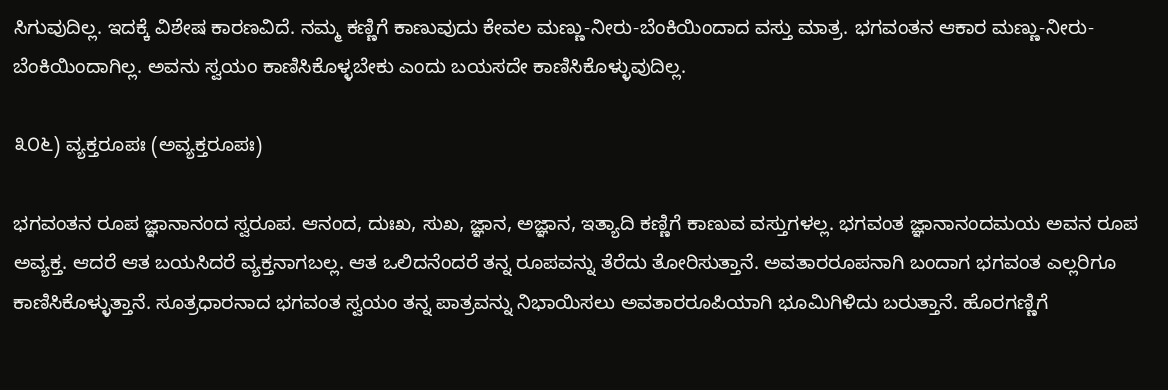ಸಿಗುವುದಿಲ್ಲ. ಇದಕ್ಕೆ ವಿಶೇಷ ಕಾರಣವಿದೆ. ನಮ್ಮ ಕಣ್ಣಿಗೆ ಕಾಣುವುದು ಕೇವಲ ಮಣ್ಣು-ನೀರು-ಬೆಂಕಿಯಿಂದಾದ ವಸ್ತು ಮಾತ್ರ. ಭಗವಂತನ ಆಕಾರ ಮಣ್ಣು-ನೀರು-ಬೆಂಕಿಯಿಂದಾಗಿಲ್ಲ. ಅವನು ಸ್ವಯಂ ಕಾಣಿಸಿಕೊಳ್ಳಬೇಕು ಎಂದು ಬಯಸದೇ ಕಾಣಿಸಿಕೊಳ್ಳುವುದಿಲ್ಲ.

೩೦೬) ವ್ಯಕ್ತರೂಪಃ (ಅವ್ಯಕ್ತರೂಪಃ)

ಭಗವಂತನ ರೂಪ ಜ್ಞಾನಾನಂದ ಸ್ವರೂಪ. ಆನಂದ, ದುಃಖ, ಸುಖ, ಜ್ಞಾನ, ಅಜ್ಞಾನ, ಇತ್ಯಾದಿ ಕಣ್ಣಿಗೆ ಕಾಣುವ ವಸ್ತುಗಳಲ್ಲ. ಭಗವಂತ ಜ್ಞಾನಾನಂದಮಯ ಅವನ ರೂಪ ಅವ್ಯಕ್ತ. ಆದರೆ ಆತ ಬಯಸಿದರೆ ವ್ಯಕ್ತನಾಗಬಲ್ಲ. ಆತ ಒಲಿದನೆಂದರೆ ತನ್ನ ರೂಪವನ್ನು ತೆರೆದು ತೋರಿಸುತ್ತಾನೆ. ಅವತಾರರೂಪನಾಗಿ ಬಂದಾಗ ಭಗವಂತ ಎಲ್ಲರಿಗೂ ಕಾಣಿಸಿಕೊಳ್ಳುತ್ತಾನೆ. ಸೂತ್ರಧಾರನಾದ ಭಗವಂತ ಸ್ವಯಂ ತನ್ನ ಪಾತ್ರವನ್ನು ನಿಭಾಯಿಸಲು ಅವತಾರರೂಪಿಯಾಗಿ ಭೂಮಿಗಿಳಿದು ಬರುತ್ತಾನೆ. ಹೊರಗಣ್ಣಿಗೆ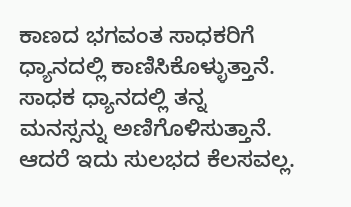ಕಾಣದ ಭಗವಂತ ಸಾಧಕರಿಗೆ ಧ್ಯಾನದಲ್ಲಿ ಕಾಣಿಸಿಕೊಳ್ಳುತ್ತಾನೆ. ಸಾಧಕ ಧ್ಯಾನದಲ್ಲಿ ತನ್ನ ಮನಸ್ಸನ್ನು ಅಣಿಗೊಳಿಸುತ್ತಾನೆ. ಆದರೆ ಇದು ಸುಲಭದ ಕೆಲಸವಲ್ಲ.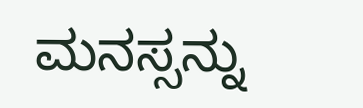ಮನಸ್ಸನ್ನು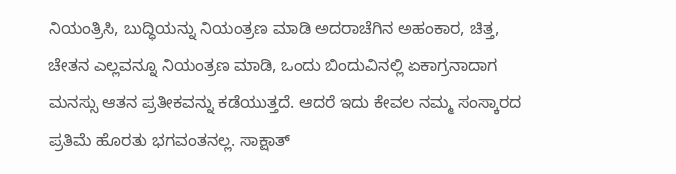ನಿಯಂತ್ರಿಸಿ, ಬುದ್ಧಿಯನ್ನು ನಿಯಂತ್ರಣ ಮಾಡಿ ಅದರಾಚೆಗಿನ ಅಹಂಕಾರ, ಚಿತ್ತ, ಚೇತನ ಎಲ್ಲವನ್ನೂ ನಿಯಂತ್ರಣ ಮಾಡಿ, ಒಂದು ಬಿಂದುವಿನಲ್ಲಿ ಏಕಾಗ್ರನಾದಾಗ ಮನಸ್ಸು ಆತನ ಪ್ರತೀಕವನ್ನು ಕಡೆಯುತ್ತದೆ. ಆದರೆ ಇದು ಕೇವಲ ನಮ್ಮ ಸಂಸ್ಕಾರದ ಪ್ರತಿಮೆ ಹೊರತು ಭಗವಂತನಲ್ಲ. ಸಾಕ್ಷಾತ್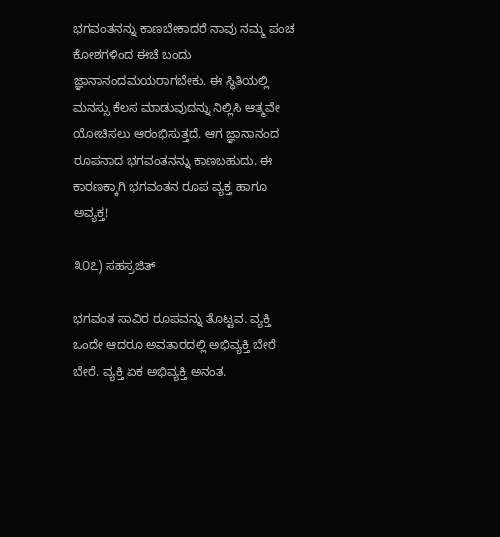ಭಗವಂತನನ್ನು ಕಾಣಬೇಕಾದರೆ ನಾವು ನಮ್ಮ ಪಂಚ ಕೋಶಗಳಿಂದ ಈಚೆ ಬಂದು ಜ್ಞಾನಾನಂದಮಯರಾಗಬೇಕು. ಈ ಸ್ಥಿತಿಯಲ್ಲಿ ಮನಸ್ಸು ಕೆಲಸ ಮಾಡುವುದನ್ನು ನಿಲ್ಲಿಸಿ ಆತ್ಮವೇ ಯೋಚಿಸಲು ಆರಂಭಿಸುತ್ತದೆ. ಆಗ ಜ್ಞಾನಾನಂದ ರೂಪನಾದ ಭಗವಂತನನ್ನು ಕಾಣಬಹುದು. ಈ ಕಾರಣಕ್ಕಾಗಿ ಭಗವಂತನ ರೂಪ ವ್ಯಕ್ತ ಹಾಗೂ ಅವ್ಯಕ್ತ!

೩೦೭) ಸಹಸ್ರಜಿತ್

ಭಗವಂತ ಸಾವಿರ ರೂಪವನ್ನು ತೊಟ್ಟವ. ವ್ಯಕ್ತಿ ಒಂದೇ ಆದರೂ ಅವತಾರದಲ್ಲಿ ಅಭಿವ್ಯಕ್ತಿ ಬೇರೆ ಬೇರೆ. ವ್ಯಕ್ತಿ ಏಕ ಅಭಿವ್ಯಕ್ತಿ ಅನಂತ.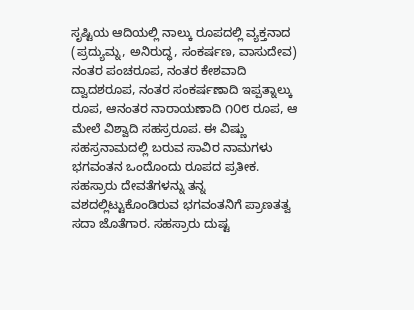ಸೃಷ್ಟಿಯ ಆದಿಯಲ್ಲಿ ನಾಲ್ಕು ರೂಪದಲ್ಲಿ ವ್ಯಕ್ತನಾದ (ಪ್ರದ್ಯುಮ್ನ, ಅನಿರುದ್ಧ, ಸಂಕರ್ಷಣ, ವಾಸುದೇವ) ನಂತರ ಪಂಚರೂಪ, ನಂತರ ಕೇಶವಾದಿ ದ್ವಾದಶರೂಪ, ನಂತರ ಸಂಕರ್ಷಣಾದಿ ಇಪ್ಪತ್ನಾಲ್ಕು ರೂಪ, ಆನಂತರ ನಾರಾಯಣಾದಿ ೧೦೮ ರೂಪ, ಆ ಮೇಲೆ ವಿಶ್ವಾದಿ ಸಹಸ್ರರೂಪ. ಈ ವಿಷ್ಣು ಸಹಸ್ರನಾಮದಲ್ಲಿ ಬರುವ ಸಾವಿರ ನಾಮಗಳು ಭಗವಂತನ ಒಂದೊಂದು ರೂಪದ ಪ್ರತೀಕ. ಸಹಸ್ರಾರು ದೇವತೆಗಳನ್ನು ತನ್ನ ವಶದಲ್ಲಿಟ್ಟುಕೊಂಡಿರುವ ಭಗವಂತನಿಗೆ ಪ್ರಾಣತತ್ವ ಸದಾ ಜೊತೆಗಾರ. ಸಹಸ್ರಾರು ದುಷ್ಟ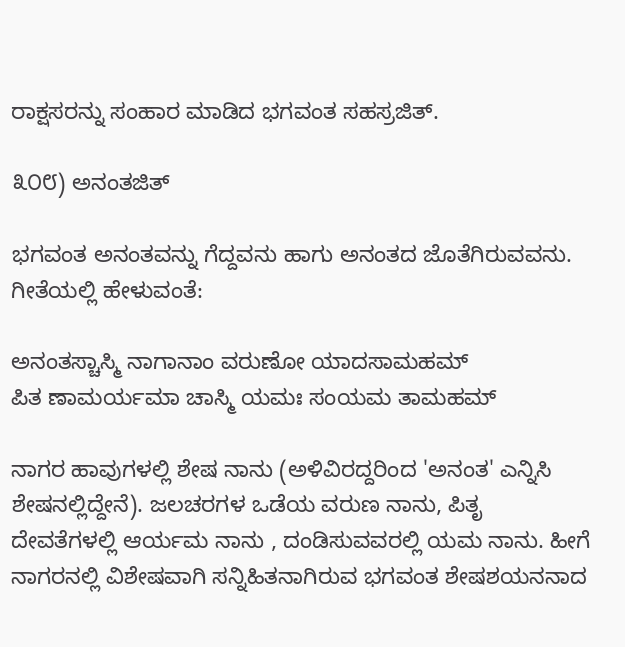ರಾಕ್ಷಸರನ್ನು ಸಂಹಾರ ಮಾಡಿದ ಭಗವಂತ ಸಹಸ್ರಜಿತ್.

೩೦೮) ಅನಂತಜಿತ್

ಭಗವಂತ ಅನಂತವನ್ನು ಗೆದ್ದವನು ಹಾಗು ಅನಂತದ ಜೊತೆಗಿರುವವನು. ಗೀತೆಯಲ್ಲಿ ಹೇಳುವಂತೆ:

ಅನಂತಸ್ಚಾಸ್ಮಿ ನಾಗಾನಾಂ ವರುಣೋ ಯಾದಸಾಮಹಮ್
ಪಿತ ಣಾಮರ್ಯಮಾ ಚಾಸ್ಮಿ ಯಮಃ ಸಂಯಮ ತಾಮಹಮ್

ನಾಗರ ಹಾವುಗಳಲ್ಲಿ ಶೇಷ ನಾನು (ಅಳಿವಿರದ್ದರಿಂದ 'ಅನಂತ' ಎನ್ನಿಸಿ ಶೇಷನಲ್ಲಿದ್ದೇನೆ). ಜಲಚರಗಳ ಒಡೆಯ ವರುಣ ನಾನು, ಪಿತೃ ದೇವತೆಗಳಲ್ಲಿ ಆರ್ಯಮ ನಾನು , ದಂಡಿಸುವವರಲ್ಲಿ ಯಮ ನಾನು. ಹೀಗೆ ನಾಗರನಲ್ಲಿ ವಿಶೇಷವಾಗಿ ಸನ್ನಿಹಿತನಾಗಿರುವ ಭಗವಂತ ಶೇಷಶಯನನಾದ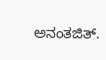ಅನಂತಜಿತ್.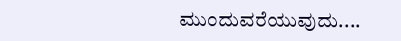ಮುಂದುವರೆಯುವುದು....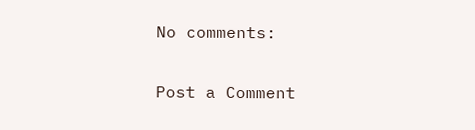No comments:

Post a Comment